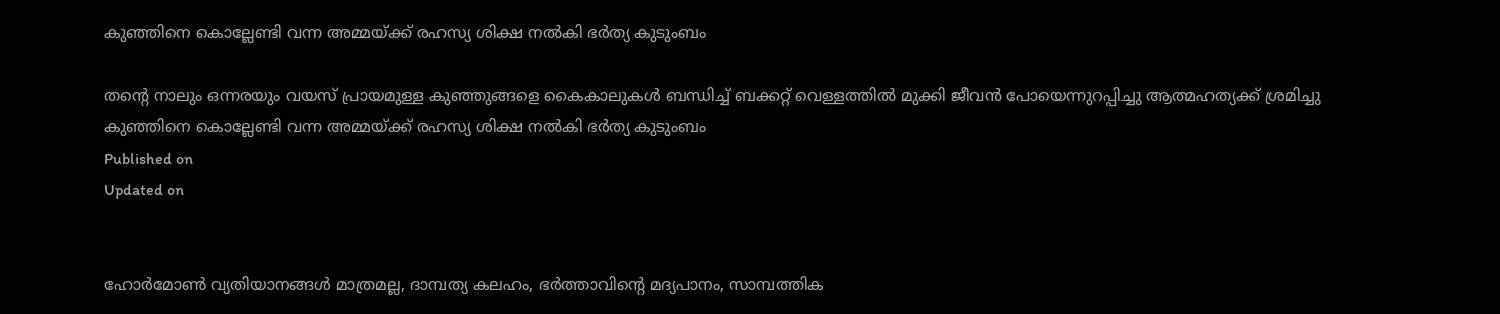കുഞ്ഞിനെ കൊല്ലേണ്ടി വന്ന അമ്മയ്ക്ക് രഹസ്യ ശിക്ഷ നൽകി ഭർത്യ കുടുംബം

തൻ്റെ നാലും ഒന്നരയും വയസ് പ്രായമുള്ള കുഞ്ഞുങ്ങളെ കൈകാലുകൾ ബന്ധിച്ച് ബക്കറ്റ് വെള്ളത്തിൽ മുക്കി ജീവൻ പോയെന്നുറപ്പിച്ചു ആത്മഹത്യക്ക് ശ്രമിച്ചു
കുഞ്ഞിനെ കൊല്ലേണ്ടി വന്ന അമ്മയ്ക്ക് രഹസ്യ ശിക്ഷ നൽകി ഭർത്യ കുടുംബം
Published on
Updated on


ഹോർമോൺ വ്യതിയാനങ്ങൾ മാത്രമല്ല, ദാമ്പത്യ കലഹം, ഭർത്താവിൻ്റെ മദ്യപാനം, സാമ്പത്തിക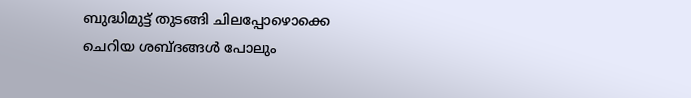ബുദ്ധിമുട്ട് തുടങ്ങി ചിലപ്പോഴൊക്കെ ചെറിയ ശബ്ദങ്ങൾ പോലും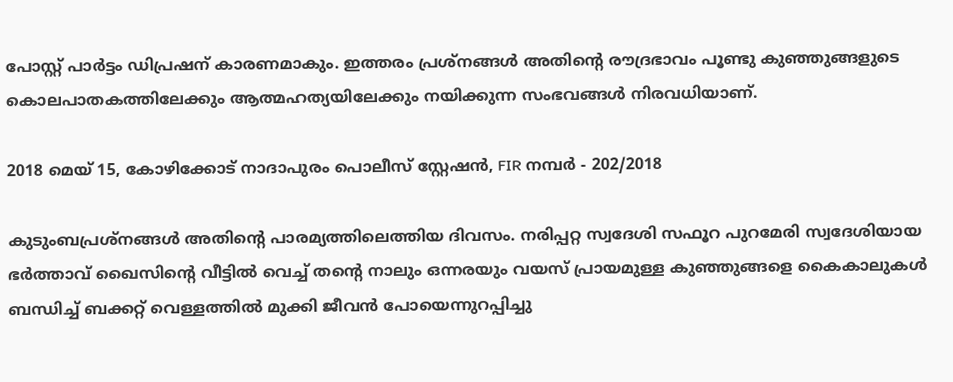പോസ്റ്റ്‌ പാർട്ടം ഡിപ്രഷന് കാരണമാകും. ഇത്തരം പ്രശ്നങ്ങൾ അതിൻ്റെ രൗദ്രഭാവം പൂണ്ടു കുഞ്ഞുങ്ങളുടെ കൊലപാതകത്തിലേക്കും ആത്മഹത്യയിലേക്കും നയിക്കുന്ന സംഭവങ്ങൾ നിരവധിയാണ്.

2018 മെയ്‌ 15, കോഴിക്കോട് നാദാപുരം പൊലീസ് സ്റ്റേഷൻ, FIR നമ്പർ - 202/2018

കുടുംബപ്രശ്നങ്ങൾ അതിന്റെ പാരമ്യത്തിലെത്തിയ ദിവസം. നരിപ്പറ്റ സ്വദേശി സഫൂറ പുറമേരി സ്വദേശിയായ ഭർത്താവ് ഖൈസിന്റെ വീട്ടിൽ വെച്ച് തൻ്റെ നാലും ഒന്നരയും വയസ് പ്രായമുള്ള കുഞ്ഞുങ്ങളെ കൈകാലുകൾ ബന്ധിച്ച് ബക്കറ്റ് വെള്ളത്തിൽ മുക്കി ജീവൻ പോയെന്നുറപ്പിച്ചു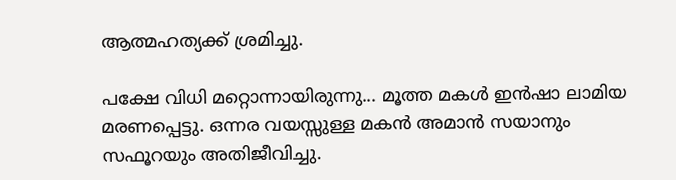ആത്മഹത്യക്ക് ശ്രമിച്ചു.

പക്ഷേ വിധി മറ്റൊന്നായിരുന്നു... മൂത്ത മകൾ ഇൻഷാ ലാമിയ മരണപ്പെട്ടു. ഒന്നര വയസ്സുള്ള മകൻ അമാൻ സയാനും സഫൂറയും അതിജീവിച്ചു.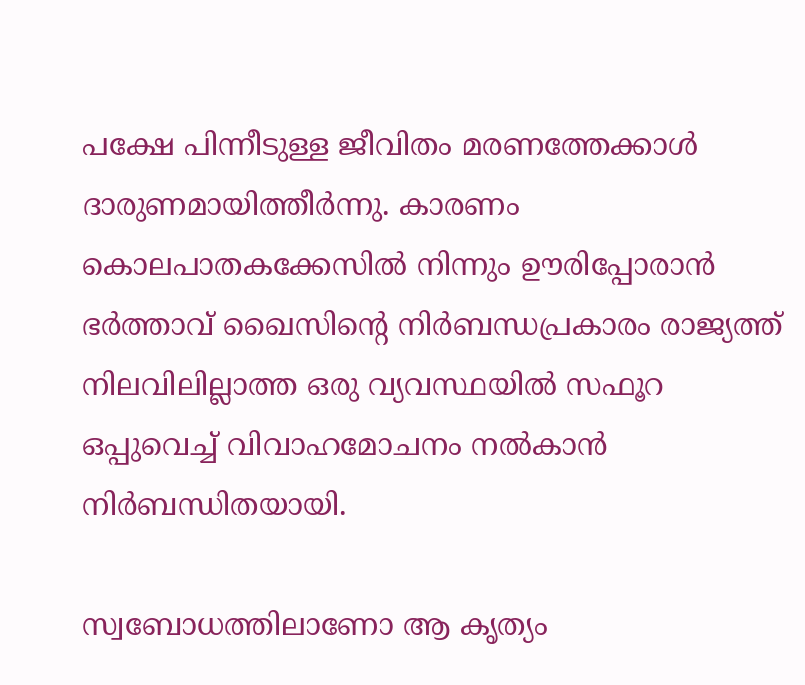പക്ഷേ പിന്നീടുള്ള ജീവിതം മരണത്തേക്കാൾ ദാരുണമായിത്തീർന്നു. കാരണം കൊലപാതകക്കേസിൽ നിന്നും ഊരിപ്പോരാൻ ഭർത്താവ് ഖൈസിൻ്റെ നിർബന്ധപ്രകാരം രാജ്യത്ത് നിലവിലില്ലാത്ത ഒരു വ്യവസ്ഥയിൽ സഫൂറ ഒപ്പുവെച്ച് വിവാഹമോചനം നൽകാൻ നിർബന്ധിതയായി.

സ്വബോധത്തിലാണോ ആ കൃത്യം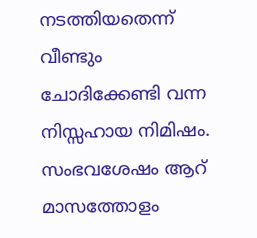നടത്തിയതെന്ന് വീണ്ടും ചോദിക്കേണ്ടി വന്ന നിസ്സഹായ നിമിഷം. സംഭവശേഷം ആറ് മാസത്തോളം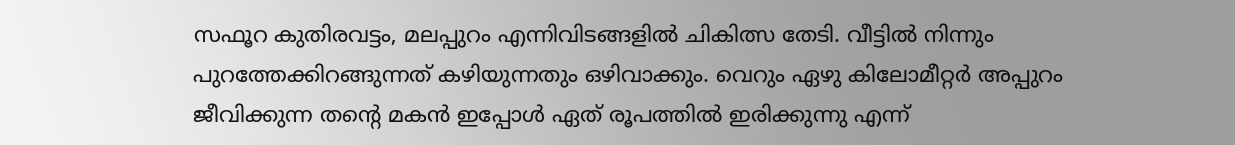സഫൂറ കുതിരവട്ടം, മലപ്പുറം എന്നിവിടങ്ങളിൽ ചികിത്സ തേടി. വീട്ടിൽ നിന്നും പുറത്തേക്കിറങ്ങുന്നത് കഴിയുന്നതും ഒഴിവാക്കും. വെറും ഏഴു കിലോമീറ്റർ അപ്പുറം ജീവിക്കുന്ന തൻ്റെ മകൻ ഇപ്പോൾ ഏത് രൂപത്തിൽ ഇരിക്കുന്നു എന്ന്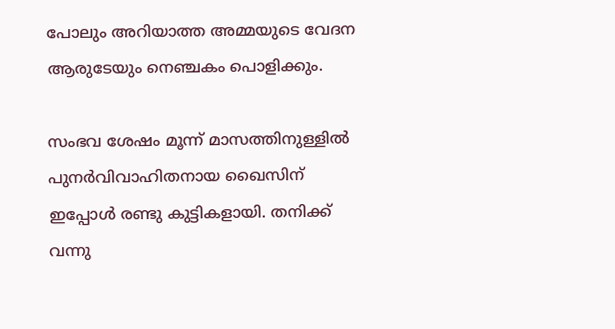പോലും അറിയാത്ത അമ്മയുടെ വേദന ആരുടേയും നെഞ്ചകം പൊളിക്കും.

സംഭവ ശേഷം മൂന്ന് മാസത്തിനുള്ളിൽ പുനർവിവാഹിതനായ ഖൈസിന് ഇപ്പോൾ രണ്ടു കുട്ടികളായി. തനിക്ക് വന്നു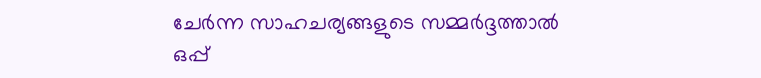ചേർന്ന സാഹചര്യങ്ങളുടെ സമ്മർദ്ദത്താൽ ഒപ്പ്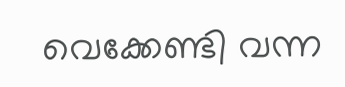വെക്കേണ്ടി വന്ന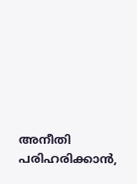അനീതി പരിഹരിക്കാൻ,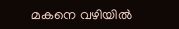മകനെ വഴിയിൽ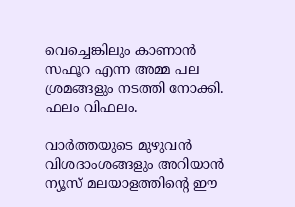വെച്ചെങ്കിലും കാണാൻ സഫൂറ എന്ന അമ്മ പല ശ്രമങ്ങളും നടത്തി നോക്കി. ഫലം വിഫലം.

വാർത്തയുടെ മുഴുവൻ വിശദാംശങ്ങളും അറിയാൻ ന്യൂസ് മലയാളത്തിൻ്റെ ഈ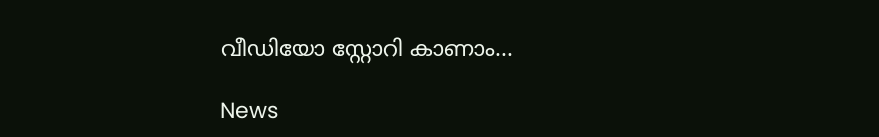വീഡിയോ സ്റ്റോറി കാണാം...

News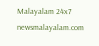Malayalam 24x7
newsmalayalam.com